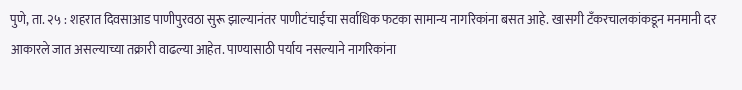पुणे, ता. २५ : शहरात दिवसाआड पाणीपुरवठा सुरू झाल्यानंतर पाणीटंचाईचा सर्वाधिक फटका सामान्य नागरिकांना बसत आहे. खासगी टँकरचालकांकडून मनमानी दर आकारले जात असल्याच्या तक्रारी वाढल्या आहेत. पाण्यासाठी पर्याय नसल्याने नागरिकांना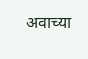अवाच्या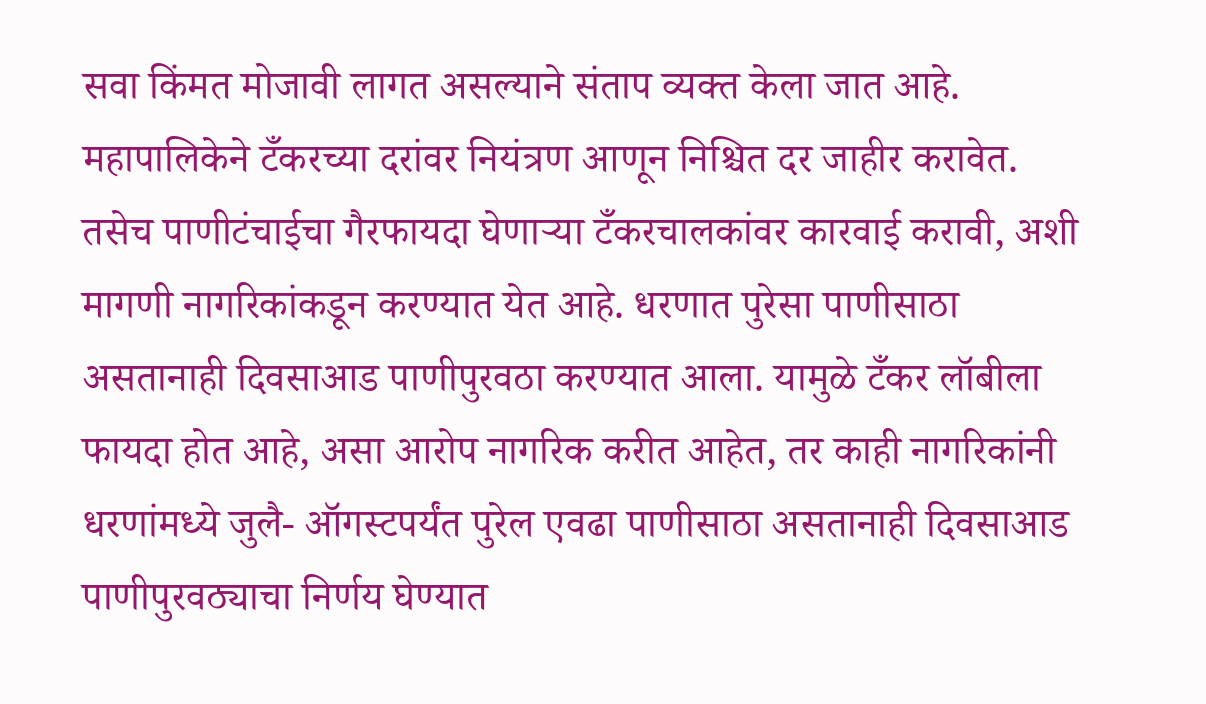सवा किंमत मोजावी लागत असल्याने संताप व्यक्त केला जात आहे.
महापालिकेने टँकरच्या दरांवर नियंत्रण आणून निश्चित दर जाहीर करावेत. तसेच पाणीटंचाईचा गैरफायदा घेणाऱ्या टँकरचालकांवर कारवाई करावी, अशी मागणी नागरिकांकडून करण्यात येत आहे. धरणात पुरेसा पाणीसाठा असतानाही दिवसाआड पाणीपुरवठा करण्यात आला. यामुळे टँकर लॉबीला फायदा होत आहे, असा आरोप नागरिक करीत आहेत, तर काही नागरिकांनी धरणांमध्ये जुलै- ऑगस्टपर्यंत पुरेल एवढा पाणीसाठा असतानाही दिवसाआड पाणीपुरवठ्याचा निर्णय घेण्यात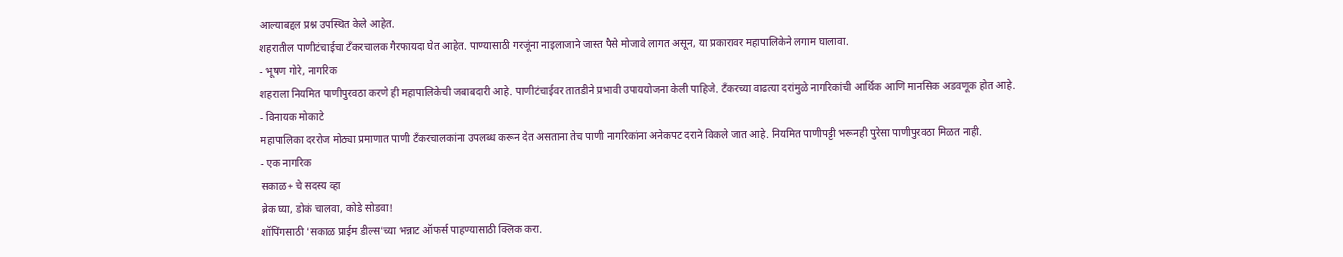आल्याबद्दल प्रश्न उपस्थित केले आहेत.
शहरातील पाणीटंचाईचा टँकरचालक गैरफायदा घेत आहेत. पाण्यासाठी गरजूंना नाइलाजाने जास्त पैसे मोजावे लागत असून, या प्रकारावर महापालिकेने लगाम घालावा.
- भूषण गोरे, नागरिक
शहराला नियमित पाणीपुरवठा करणे ही महापालिकेची जबाबदारी आहे. पाणीटंचाईवर तातडीने प्रभावी उपाययोजना केली पाहिजे. टँकरच्या वाढत्या दरांमुळे नागरिकांची आर्थिक आणि मानसिक अडवणूक होत आहे.
- विनायक मोकाटे
महापालिका दररोज मोठ्या प्रमाणात पाणी टँकरचालकांना उपलब्ध करून देत असताना तेच पाणी नागरिकांना अनेकपट दराने विकले जात आहे. नियमित पाणीपट्टी भरूनही पुरेसा पाणीपुरवठा मिळत नाही.
- एक नागरिक
सकाळ+ चे सदस्य व्हा
ब्रेक घ्या, डोकं चालवा, कोडे सोडवा!
शॉपिंगसाठी 'सकाळ प्राईम डील्स'च्या भन्नाट ऑफर्स पाहण्यासाठी क्लिक करा.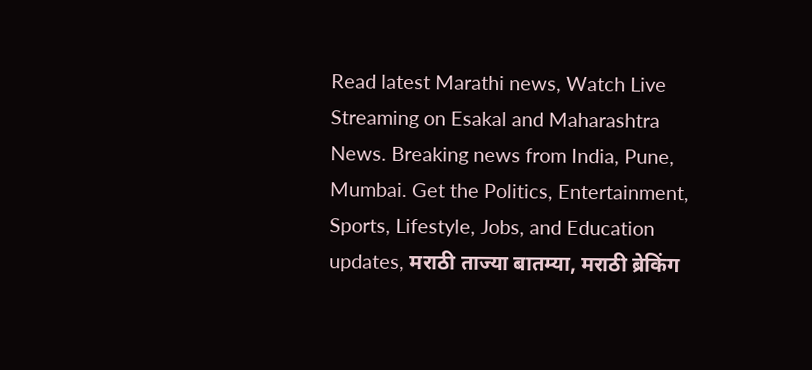Read latest Marathi news, Watch Live Streaming on Esakal and Maharashtra News. Breaking news from India, Pune, Mumbai. Get the Politics, Entertainment, Sports, Lifestyle, Jobs, and Education updates, मराठी ताज्या बातम्या, मराठी ब्रेकिंग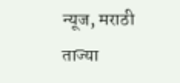न्यूज, मराठी ताज्या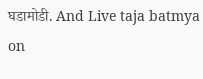घडामोडी. And Live taja batmya on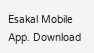Esakal Mobile App. Download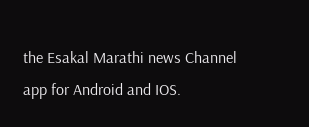the Esakal Marathi news Channel app for Android and IOS.